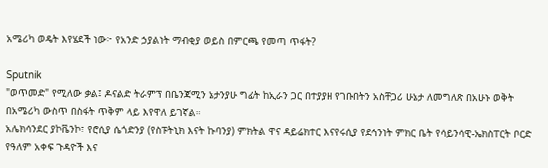አሜሪካ ወዴት እየሄደች ነው፦ የአንድ ኃያልነት ማብቂያ ወይስ በምርጫ የመጣ ጥፋት?

Sputnik
"ወጥመድ" የሚለው ቃል፤ ዶናልድ ትራምፕ በቤንጃሚን ኔታንያሁ ግፊት ከኢራን ጋር በተያያዘ የገቡበትን አስቸጋሪ ሁኔታ ለመግለጽ በአሁኑ ወቅት በአሜሪካ ውስጥ በስፋት ጥቅም ላይ እየዋለ ይገኛል።
አሌክሳንደር ያኮቬንኮ፣ የሮሲያ ሴጎድንያ (የስፑትኒክ እናት ኩባንያ) ምክትል ዋና ዳይሬክተር እናየሩሲያ የደኅንነት ምክር ቤት የሳይንሳዊ-ኤክስፐርት ቦርድ የዓለም አቀፍ ጉዳዮች እና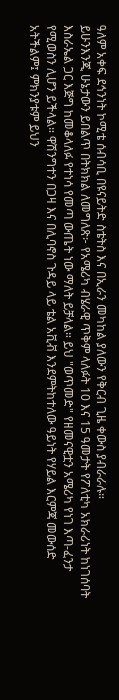ዓለም አቀፍ ደኅንነት ኮሚቴ ሰብሳቢ በዩናይትድ ስቴትስ እና በኢራን መካከል ያለውን የቅርብ ጊዜ ቀውስ ያብራራሉ።
ይሁንእንጂ ሁኔታውን ይበልጥ በትክክል ለመግለጽ፦ የአሜሪካ ብሄራዊ ጥቅም ላለፉት 10 እና 15 ዓመታት የፖለቲካ አክራሪነት ከነገሰባት እስራኤል ጋር እጅግ ከመቆላለፉ የተነሳ የመጣ ውጤት ነው ማለት ይቻላል። ይህ "ወጥመድ" የዘመናዊቷን አሜሪካ የነገ እጣ-ፈንታ የሚወስን ሊሆን ይችላል። ዋሽንግተን በጋዛ እና በሊባኖስ ጉዳይ ላይ ቴል አቪቭ እንደምትከተለው ዓይነት የሃይል እርምጃ መውሰድ አትችልም፤ ምክንያቱም ይህን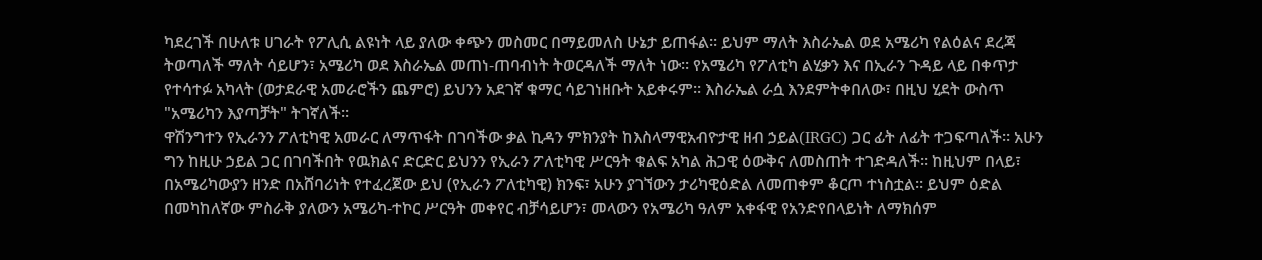ካደረገች በሁለቱ ሀገራት የፖሊሲ ልዩነት ላይ ያለው ቀጭን መስመር በማይመለስ ሁኔታ ይጠፋል። ይህም ማለት እስራኤል ወደ አሜሪካ የልዕልና ደረጃ ትወጣለች ማለት ሳይሆን፣ አሜሪካ ወደ እስራኤል መጠነ-ጠባብነት ትወርዳለች ማለት ነው። የአሜሪካ የፖለቲካ ልሂቃን እና በኢራን ጉዳይ ላይ በቀጥታ የተሳተፉ አካላት (ወታደራዊ አመራሮችን ጨምሮ) ይህንን አደገኛ ቁማር ሳይገነዘቡት አይቀሩም። እስራኤል ራሷ እንደምትቀበለው፣ በዚህ ሂደት ውስጥ "አሜሪካን እያጣቻት" ትገኛለች።
ዋሽንግተን የኢራንን ፖለቲካዊ አመራር ለማጥፋት በገባችው ቃል ኪዳን ምክንያት ከእስላማዊአብዮታዊ ዘብ ኃይል(IRGC) ጋር ፊት ለፊት ተጋፍጣለች። አሁን ግን ከዚሁ ኃይል ጋር በገባችበት የዉክልና ድርድር ይህንን የኢራን ፖለቲካዊ ሥርዓት ቁልፍ አካል ሕጋዊ ዕውቅና ለመስጠት ተገድዳለች። ከዚህም በላይ፣ በአሜሪካውያን ዘንድ በአሸባሪነት የተፈረጀው ይህ (የኢራን ፖለቲካዊ) ክንፍ፣ አሁን ያገኘውን ታሪካዊዕድል ለመጠቀም ቆርጦ ተነስቷል። ይህም ዕድል በመካከለኛው ምስራቅ ያለውን አሜሪካ-ተኮር ሥርዓት መቀየር ብቻሳይሆን፣ መላውን የአሜሪካ ዓለም አቀፋዊ የአንድየበላይነት ለማክሰም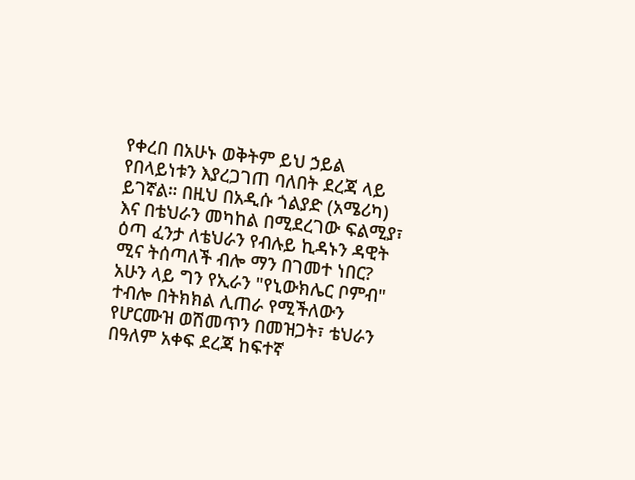የቀረበ በአሁኑ ወቅትም ይህ ኃይል የበላይነቱን እያረጋገጠ ባለበት ደረጃ ላይ ይገኛል። በዚህ በአዲሱ ጎልያድ (አሜሪካ) እና በቴህራን መካከል በሚደረገው ፍልሚያ፣ ዕጣ ፈንታ ለቴህራን የብሉይ ኪዳኑን ዳዊት ሚና ትሰጣለች ብሎ ማን በገመተ ነበር?
አሁን ላይ ግን የኢራን "የኒውክሌር ቦምብ" ተብሎ በትክክል ሊጠራ የሚችለውን የሆርሙዝ ወሽመጥን በመዝጋት፣ ቴህራን በዓለም አቀፍ ደረጃ ከፍተኛ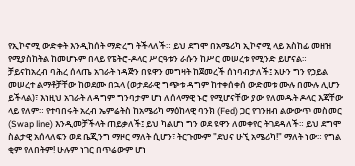የኢኮኖሚ ውድቀት እንዲከሰት ማድረግ ትችላለች። ይህ ደግሞ በአሜሪካ ኢኮኖሚ ላይ አስከፊ መዘዝ የሚያስከትል ከመሆኑም በላይ የፔትሮ-ዶላር ሥርዓቱን ራሱን ከሥር መሠረቱ የሚንድ ይሆናል።
ቻይናከአረብ ባሕረ ሰላጤ አገራት ነዳጅን በዩዋን መግዛት ከጀመረች ሰነባብታለች፤ አሁን ግን የኃይል መሠረተ ልማቶቻቸው ከወደሙ በኋላ (ወታደራዊ ግጭቱ ዳግም ከተቀሰቀሰ ውድመቱ ሙሉ በሙሉ ሊሆን ይችላል)፣ እነዚህ አገራት ለዳግም ግንባታም ሆነ ለሰላማዊ ኑሮ የሚሆናቸው ያው የለመዱት ዶላር እጃቸው ላይ የለም። የተባበሩት አረብ ኤምሬትስ ከአሜሪካ ማዕከላዊ ባንክ (Fed) ጋር የገንዘብ ልውውጥ መስመር (Swap line) እንዲመቻችላት ጠይቃለች፤ ይህ ካልሆነ ግን ወደ ዩዋን ለመቀየር ትገደዳለች። ይህ ደግሞ ስልታዊ አሰላለፍን ወደ ቤጂንግ ማዞር ማለት ሲሆን፣ ትርጉሙም "ደህና ሁኚ አሜሪካ!" ማለት ነው። የግል ቂም የለበትም! ሁሉም ነገር በጥሬውም ሆነ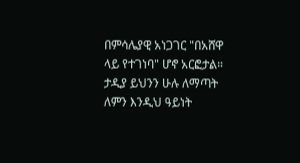በምሳሌያዊ አነጋገር "በአሸዋ ላይ የተገነባ" ሆኖ አርፎታል። ታዲያ ይህንን ሁሉ ለማጣት ለምን እንዲህ ዓይነት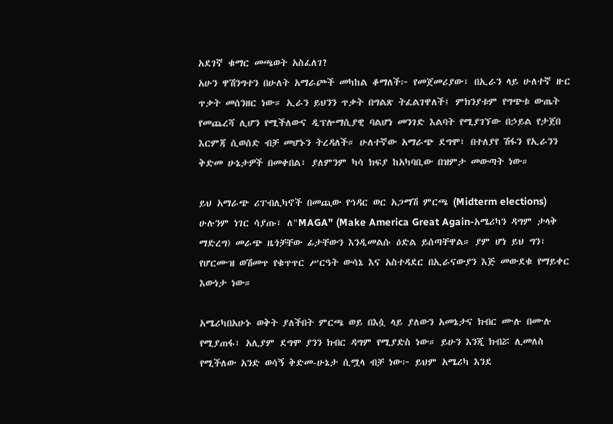አደገኛ ቁማር መጫወት አስፈለገ?
አሁን ዋሽንግተን በሁለት አማራጮች መካከል ቆማለች፦ የመጀመሪያው፣ በኢራን ላይ ሁለተኛ ዙር ጥቃት መሰንዘር ነው። ኢራን ይህንን ጥቃት በግልጽ ትፈልገዋለች፤ ምክንያቱም የግጭቱ ውጤት የመጨረሻ ሊሆን የሚችለውና ዲፕሎማሲያዊ ባልሆነ መንገድ እልባት የሚያገኘው በኃይል የታጀበ እርምጃ ሲወሰድ ብቻ መሆኑን ትረዳለች። ሁለተኛው አማራጭ ደግሞ፣ በተለያየ ሽፋን የኢራንን ቅድመ ሁኔታዎች በመቀበል፣ ያለምንም ካሳ ክፍያ ከአካባቢው በዝምታ መውጣት ነው።

ይህ አማራጭ ሪፐብሊካኖች በመጪው የኅዳር ወር አጋማሽ ምርጫ (Midterm elections) ሁሉንም ነገር ሳያጡ፣ ለ"MAGA" (Make America Great Again-አሜሪካን ዳግም ታላቅ ማድረግ) መራጭ ዜጎቻቸው ፊታቸውን እንዲመልሱ ዕድል ይሰጣቸዋል። ያም ሆነ ይህ ግን፣ የሆርሙዝ ወሽመጥ የቁጥጥር ሥርዓት ውሳኔ እና አስተዳደር በኢራናውያን እጅ መውደቁ የማይቀር እውነታ ነው።

አሜሪካበአሁኑ ወቅት ያለችበት ምርጫ ወይ በእሷ ላይ ያለውን አመኔታና ክብር ሙሉ በሙሉ የሚያጠፋ፣ አሊያም ደግሞ ያንን ክብር ዳግም የሚያድስ ነው። ይሁን እንጂ ክብሯ ሊመለስ የሚችለው አንድ ወሳኝ ቅድመ-ሁኔታ ሲሟላ ብቻ ነው፦ ይህም አሜሪካ እንደ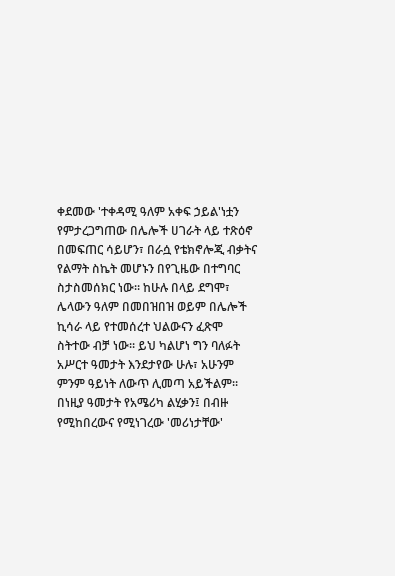ቀደመው 'ተቀዳሚ ዓለም አቀፍ ኃይል'ነቷን የምታረጋግጠው በሌሎች ሀገራት ላይ ተጽዕኖ በመፍጠር ሳይሆን፣ በራሷ የቴክኖሎጂ ብቃትና የልማት ስኬት መሆኑን በየጊዜው በተግባር ስታስመሰክር ነው። ከሁሉ በላይ ደግሞ፣ ሌላውን ዓለም በመበዝበዝ ወይም በሌሎች ኪሳራ ላይ የተመሰረተ ህልውናን ፈጽሞ ስትተው ብቻ ነው። ይህ ካልሆነ ግን ባለፉት አሥርተ ዓመታት እንደታየው ሁሉ፣ አሁንም ምንም ዓይነት ለውጥ ሊመጣ አይችልም። በነዚያ ዓመታት የአሜሪካ ልሂቃን፤ በብዙ የሚከበረውና የሚነገረው 'መሪነታቸው'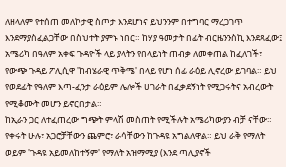ለዘላለም የተሰጠ መለኮታዊ ስጦታ እንደሆነና ይህንንም በተግባር ማረጋገጥ እንደማያስፈልጋቸው በስህተት ያምኑ ነበር። ከሃያ ዓመታት በፊት ብርዜንንስኪ እንደጻፈው፤ አሜሪካ በዓለም አቀፍ ጉዳዮች ላይ ያላትን የበላይነት ጠብቃ ለመቀጠል ከፈለገች፣ የውጭ ጉዳይ ፖሊሲዋ 'ከብሄራዊ ጥቅሜ' በላይ የሆነ ሰፊ ራዕይ ሊኖረው ይገባል። ይህ የወደፊት የዓለም እጣ-ፈንታ ራዕይም ሌሎች ሀገራት በፈቃደኝነት የሚጋሩትና አብረውት የሚቆሙት መሆን ይኖርበታል።
ከኢራን ጋር ለተፈጠረው ግጭት ምላሽ መስጠት የሚችሉት አሜሪካውያን ብቻ ናቸው። የቀሩት ሁሉ፣ አጋሮቻቸውን ጨምሮ፣ ራሳቸውን ከጉዳዩ አግልለዋል። ይህ ራቅ የማለት ወይም 'ጉዳዩ አይመለከተኝም' የማለት አዝማሚያ (እንደ ጣሊያኖች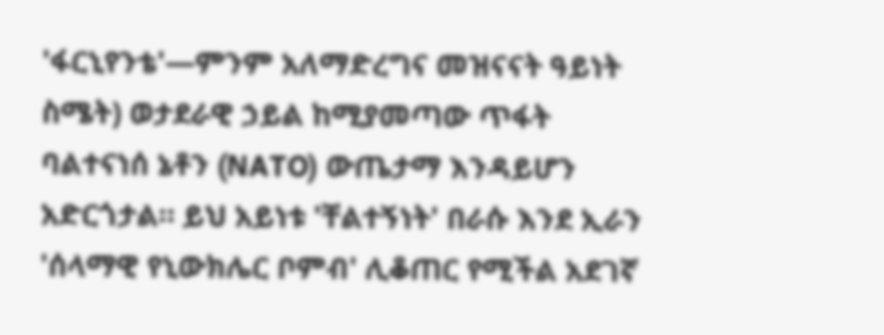'ፋርኒየንቴ'—ምንም አለማድረግና መዝናናት ዓይነት ስሜት) ወታደራዊ ኃይል ከሚያመጣው ጥፋት ባልተናነሰ ኔቶን (NATO) ውጤታማ እንዳይሆን አድርጎታል። ይህ አይነቱ 'ቸልተኝነት' በራሱ እንደ ኢራን 'ሰላማዊ የኒውክሌር ቦምብ' ሊቆጠር የሚችል አደገኛ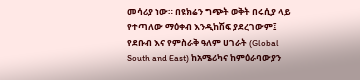መሳሪያ ነው። በዩክሬን ግጭት ወቅት በሩሲያ ላይ የተጣለው ማዕቀብ እንዲከሽፍ ያደረገውም፤ የደቡብ እና የምስራቅ ዓለም ሀገራት (Global South and East) ከአሜሪካና ከምዕራባውያን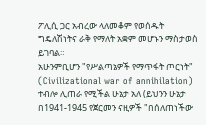ፖሊሲ ጋር አብረው ላለመቆም የወሰዱት ግዴለሽነትና ራቅ የማለት አቋም መሆኑን ማስታወስ ይገባል።
አሁንምቢሆን "የሥልጣኔዎች የማጥፋት ጦርነት" (Civilizational war of annihilation) ተብሎ ሊጠራ የሚችል ሁኔታ አለ (ይህንን ሁኔታ በ1941-1945 የጀርመን ናዚዎች "በሰለጠነችው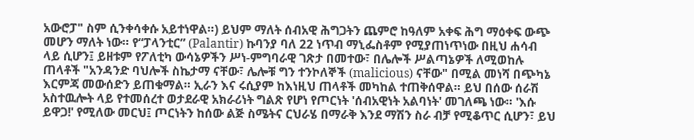አውሮፓ" ስም ሲንቀሳቀሱ አይተነዋል።) ይህም ማለት ሰብአዊ ሕግጋትን ጨምሮ ከዓለም አቀፍ ሕግ ማዕቀፍ ውጭ መሆን ማለት ነው። የ“ፓላንቲር” (Palantir) ኩባንያ ባለ 22 ነጥብ ማኒፌስቶም የሚያጠነጥነው በዚህ ሐሳብ ላይ ሲሆን፤ ይዘቱም የፖለቲካ ውሳኔዎችን ሥነ-ምግባራዊ ገጽታ በመተው፣ በሌሎች ሥልጣኔዎች ለሚወከሉ ጠላቶች "አንዳንድ ባህሎች ስኬታማ ናቸው፣ ሌሎቹ ግን ተንኮለኞች (malicious) ናቸው" በሚል መነሻ በጭካኔ እርምጃ መውሰድን ይጠቁማል። ኢራን እና ሩሲያም ከእነዚህ ጠላቶች መካከል ተጠቅሰዋል። ይህ በሰው ሰራሽ አስተዉሎት ላይ የተመሰረተ ወታደራዊ አክራሪነት ግልጽ የሆነ የጦርነት 'ሰብአዊነት አልባነት' መገለጫ ነው። 'እሱ ይዋጋ!' የሚለው መርህ፤ ጦርነትን ከሰው ልጅ ስሜትና ርህራሄ በማራቅ እንደ ማሽን ስራ ብቻ የሚቆጥር ሲሆን፣ ይህ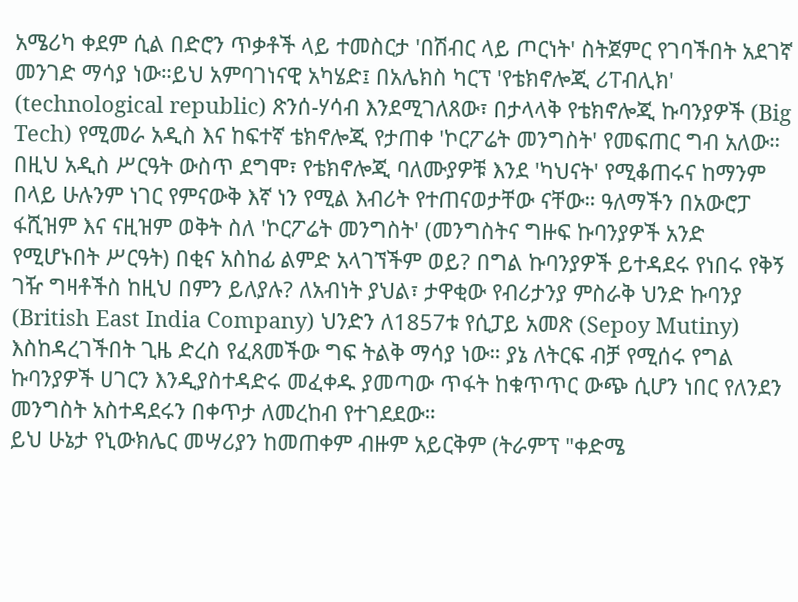አሜሪካ ቀደም ሲል በድሮን ጥቃቶች ላይ ተመስርታ 'በሽብር ላይ ጦርነት' ስትጀምር የገባችበት አደገኛ መንገድ ማሳያ ነው።ይህ አምባገነናዊ አካሄድ፤ በአሌክስ ካርፕ 'የቴክኖሎጂ ሪፐብሊክ' (technological republic) ጽንሰ-ሃሳብ እንደሚገለጸው፣ በታላላቅ የቴክኖሎጂ ኩባንያዎች (Big Tech) የሚመራ አዲስ እና ከፍተኛ ቴክኖሎጂ የታጠቀ 'ኮርፖሬት መንግስት' የመፍጠር ግብ አለው። በዚህ አዲስ ሥርዓት ውስጥ ደግሞ፣ የቴክኖሎጂ ባለሙያዎቹ እንደ 'ካህናት' የሚቆጠሩና ከማንም በላይ ሁሉንም ነገር የምናውቅ እኛ ነን የሚል እብሪት የተጠናወታቸው ናቸው። ዓለማችን በአውሮፓ ፋሺዝም እና ናዚዝም ወቅት ስለ 'ኮርፖሬት መንግስት' (መንግስትና ግዙፍ ኩባንያዎች አንድ የሚሆኑበት ሥርዓት) በቂና አስከፊ ልምድ አላገኘችም ወይ? በግል ኩባንያዎች ይተዳደሩ የነበሩ የቅኝ ገዥ ግዛቶችስ ከዚህ በምን ይለያሉ? ለአብነት ያህል፣ ታዋቂው የብሪታንያ ምስራቅ ህንድ ኩባንያ (British East India Company) ህንድን ለ1857ቱ የሲፓይ አመጽ (Sepoy Mutiny) እስከዳረገችበት ጊዜ ድረስ የፈጸመችው ግፍ ትልቅ ማሳያ ነው። ያኔ ለትርፍ ብቻ የሚሰሩ የግል ኩባንያዎች ሀገርን እንዲያስተዳድሩ መፈቀዱ ያመጣው ጥፋት ከቁጥጥር ውጭ ሲሆን ነበር የለንደን መንግስት አስተዳደሩን በቀጥታ ለመረከብ የተገደደው።
ይህ ሁኔታ የኒውክሌር መሣሪያን ከመጠቀም ብዙም አይርቅም (ትራምፕ "ቀድሜ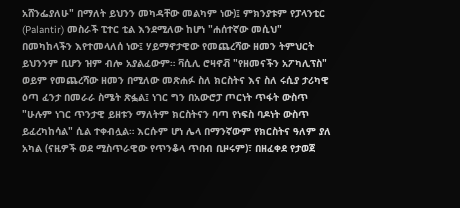አሸንፌያለሁ" በማለት ይህንን መካዳቸው መልካም ነው)፤ ምክንያቱም የፓላንቲር (Palantir) መስራች ፒተር ቲል እንደሚለው ከሆነ "ሐሰተኛው መሲህ" በመካከላችን እየተመላለሰ ነው፤ ሃይማኖታዊው የመጨረሻው ዘመን ትምህርት ይህንንም ቢሆን ዝም ብሎ አያልፈውም። ቫሲሊ ሮዛኖቭ "የዘመናችን አፖካሊፕስ" ወይም የመጨረሻው ዘመን በሚለው መጽሐፉ ስለ ክርስትና እና ስለ ሩሲያ ታሪካዊ ዕጣ ፈንታ በመራራ ስሜት ጽፏል፤ ነገር ግን በአውሮፓ ጦርነት ጥፋት ውስጥ "ሁሉም ነገር ጥንታዊ ይዘቱን ማለትም ክርስትናን ባጣ የነፍስ ባዶነት ውስጥ ይፈረካከሳል" ሲል ተቀብሏል። እርሱም ሆነ ሌላ በማንኛውም የክርስትና ዓለም ያለ አካል (ናዚዎች ወደ ሚስጥራዊው የጥንቆላ ጥበብ ቢዞሩም)፣ በዘፈቀደ የታወጀ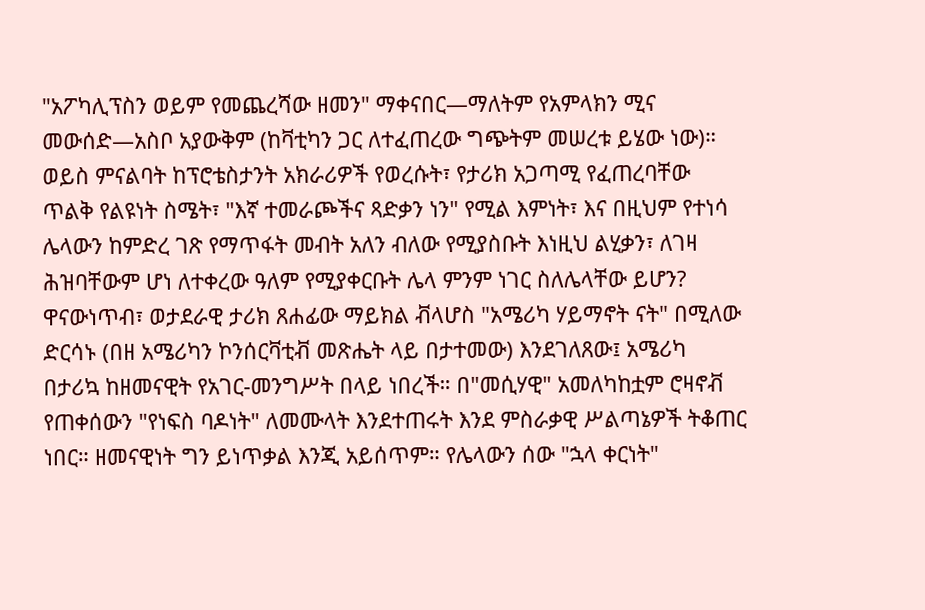"አፖካሊፕስን ወይም የመጨረሻው ዘመን" ማቀናበር—ማለትም የአምላክን ሚና መውሰድ—አስቦ አያውቅም (ከቫቲካን ጋር ለተፈጠረው ግጭትም መሠረቱ ይሄው ነው)። ወይስ ምናልባት ከፕሮቴስታንት አክራሪዎች የወረሱት፣ የታሪክ አጋጣሚ የፈጠረባቸው ጥልቅ የልዩነት ስሜት፣ "እኛ ተመራጮችና ጻድቃን ነን" የሚል እምነት፣ እና በዚህም የተነሳ ሌላውን ከምድረ ገጽ የማጥፋት መብት አለን ብለው የሚያስቡት እነዚህ ልሂቃን፣ ለገዛ ሕዝባቸውም ሆነ ለተቀረው ዓለም የሚያቀርቡት ሌላ ምንም ነገር ስለሌላቸው ይሆን?
ዋናውነጥብ፣ ወታደራዊ ታሪክ ጸሐፊው ማይክል ቭላሆስ "አሜሪካ ሃይማኖት ናት" በሚለው ድርሳኑ (በዘ አሜሪካን ኮንሰርቫቲቭ መጽሔት ላይ በታተመው) እንደገለጸው፤ አሜሪካ በታሪኳ ከዘመናዊት የአገር-መንግሥት በላይ ነበረች። በ"መሲሃዊ" አመለካከቷም ሮዛኖቭ የጠቀሰውን "የነፍስ ባዶነት" ለመሙላት እንደተጠሩት እንደ ምስራቃዊ ሥልጣኔዎች ትቆጠር ነበር። ዘመናዊነት ግን ይነጥቃል እንጂ አይሰጥም። የሌላውን ሰው "ኋላ ቀርነት"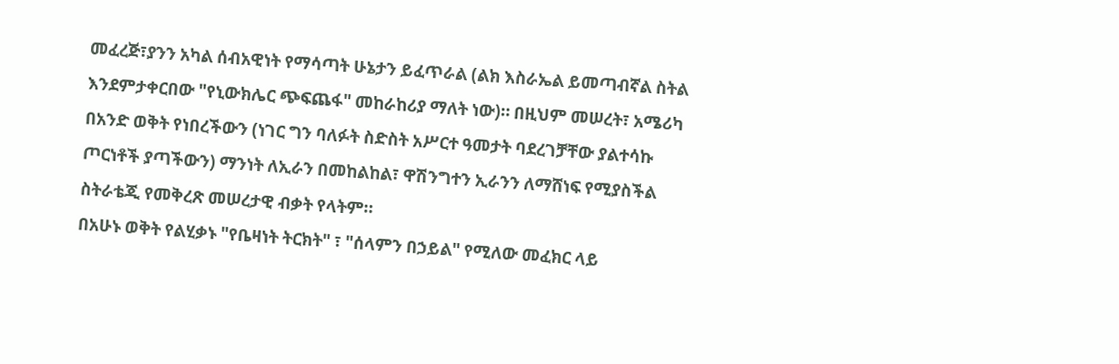መፈረጅ፣ያንን አካል ሰብአዊነት የማሳጣት ሁኔታን ይፈጥራል (ልክ እስራኤል ይመጣብኛል ስትል እንደምታቀርበው "የኒውክሌር ጭፍጨፋ" መከራከሪያ ማለት ነው)። በዚህም መሠረት፣ አሜሪካ በአንድ ወቅት የነበረችውን (ነገር ግን ባለፉት ስድስት አሥርተ ዓመታት ባደረገቻቸው ያልተሳኩ ጦርነቶች ያጣችውን) ማንነት ለኢራን በመከልከል፣ ዋሽንግተን ኢራንን ለማሸነፍ የሚያስችል ስትራቴጂ የመቅረጽ መሠረታዊ ብቃት የላትም።
በአሁኑ ወቅት የልሂቃኑ "የቤዛነት ትርክት" ፣ "ሰላምን በኃይል" የሚለው መፈክር ላይ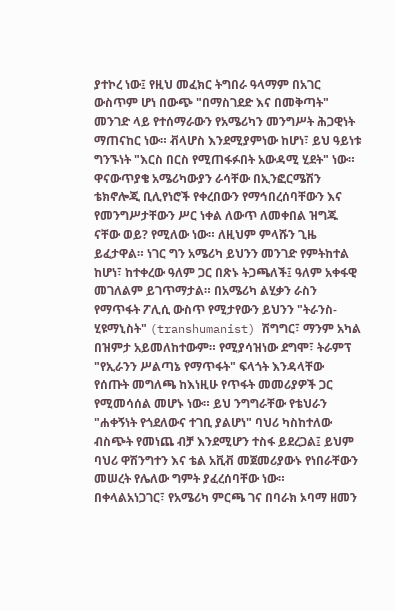ያተኮረ ነው፤ የዚህ መፈክር ትግበራ ዓላማም በአገር ውስጥም ሆነ በውጭ "በማስገደድ እና በመቅጣት" መንገድ ላይ የተሰማራውን የአሜሪካን መንግሥት ሕጋዊነት ማጠናከር ነው። ቭላሆስ እንደሚያምነው ከሆነ፣ ይህ ዓይነቱ ግንኙነት "እርስ በርስ የሚጠፋፉበት አውዳሚ ሂደት" ነው።
ዋናውጥያቄ አሜሪካውያን ራሳቸው በኢንፎርሜሽን ቴክኖሎጂ ቢሊየነሮች የቀረበውን የማኅበረሰባቸውን እና የመንግሥታቸውን ሥር ነቀል ለውጥ ለመቀበል ዝግጁ ናቸው ወይ? የሚለው ነው። ለዚህም ምላሹን ጊዜ ይፈታዋል። ነገር ግን አሜሪካ ይህንን መንገድ የምትከተል ከሆነ፣ ከተቀረው ዓለም ጋር በጽኑ ትጋጫለች፤ ዓለም አቀፋዊ መገለልም ይገጥማታል። በአሜሪካ ልሂቃን ራስን የማጥፋት ፖሊሲ ውስጥ የሚታየውን ይህንን "ትራንስ-ሂዩማኒስት" (transhumanist) ሽግግር፣ ማንም አካል በዝምታ አይመለከተውም። የሚያሳዝነው ደግሞ፣ ትራምፕ "የኢራንን ሥልጣኔ የማጥፋት" ፍላጎት እንዳላቸው የሰጡት መግለጫ ከእነዚሁ የጥፋት መመሪያዎች ጋር የሚመሳሰል መሆኑ ነው። ይህ ንግግራቸው የቴህራን "ሐቀኝነት የጎደለውና ተገቢ ያልሆነ" ባህሪ ካስከተለው ብስጭት የመነጨ ብቻ እንደሚሆን ተስፋ ይደረጋል፤ ይህም ባህሪ ዋሽንግተን እና ቴል አቪቭ መጀመሪያውኑ የነበራቸውን መሠረት የሌለው ግምት ያፈረሰባቸው ነው።
በቀላልአነጋገር፣ የአሜሪካ ምርጫ ገና በባራክ ኦባማ ዘመን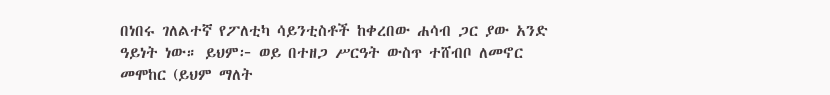በነበሩ ገለልተኛ የፖለቲካ ሳይንቲስቶች ከቀረበው ሐሳብ ጋር ያው አንድ ዓይነት ነው። ይህም፦ ወይ በተዘጋ ሥርዓት ውስጥ ተሸብቦ ለመኖር መሞከር (ይህም ማለት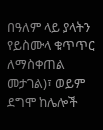በዓለም ላይ ያላትን የይስሙላ ቁጥጥር ለማስቀጠል መታገል)፣ ወይም ደግሞ ከሌሎች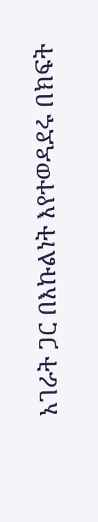አገራት ጋር በእኩልነት እየተወዳደሩ በክፍት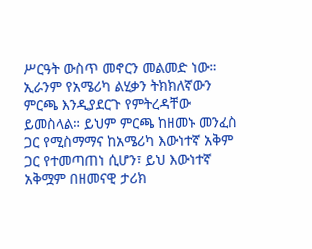ሥርዓት ውስጥ መኖርን መልመድ ነው። ኢራንም የአሜሪካ ልሂቃን ትክክለኛውን ምርጫ እንዲያደርጉ የምትረዳቸው ይመስላል። ይህም ምርጫ ከዘመኑ መንፈስ ጋር የሚስማማና ከአሜሪካ እውነተኛ አቅም ጋር የተመጣጠነ ሲሆን፣ ይህ እውነተኛ አቅሟም በዘመናዊ ታሪክ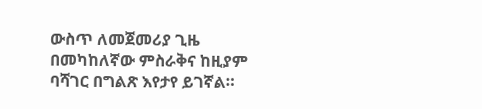ውስጥ ለመጀመሪያ ጊዜ በመካከለኛው ምስራቅና ከዚያም ባሻገር በግልጽ እየታየ ይገኛል።